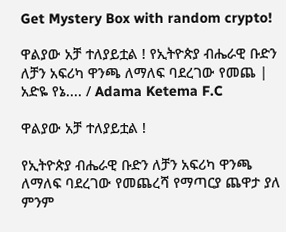Get Mystery Box with random crypto!

ዋልያው አቻ ተለያይቷል ! የኢትዮጵያ ብሔራዊ ቡድን ለቻን አፍሪካ ዋንጫ ለማለፍ ባደረገው የመጨ | አድዬ የኔ.... / Adama Ketema F.C

ዋልያው አቻ ተለያይቷል !

የኢትዮጵያ ብሔራዊ ቡድን ለቻን አፍሪካ ዋንጫ ለማለፍ ባደረገው የመጨረሻ የማጣርያ ጨዋታ ያለ ምንም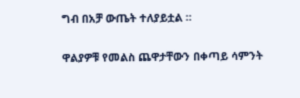ግብ በአቻ ውጤት ተለያይቷል ።

ዋልያዎቹ የመልስ ጨዋታቸውን በቀጣይ ሳምንት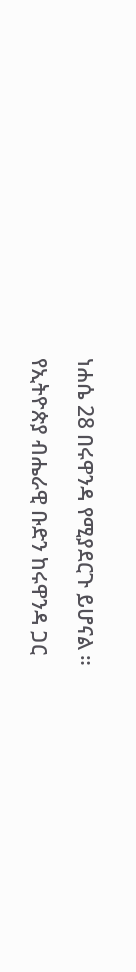ነሐሴ 28 በሩዋንዳ የሚያደርጉ ይሆናል ።

የኢትዮጵያ ብሔራዊ ቡድን ከሩዋንዳ ጋር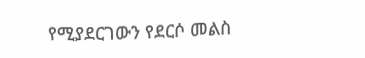የሚያደርገውን የደርሶ መልስ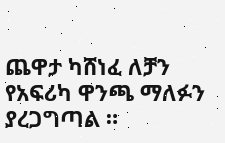ጨዋታ ካሸነፈ ለቻን የአፍሪካ ዋንጫ ማለፉን ያረጋግጣል ።